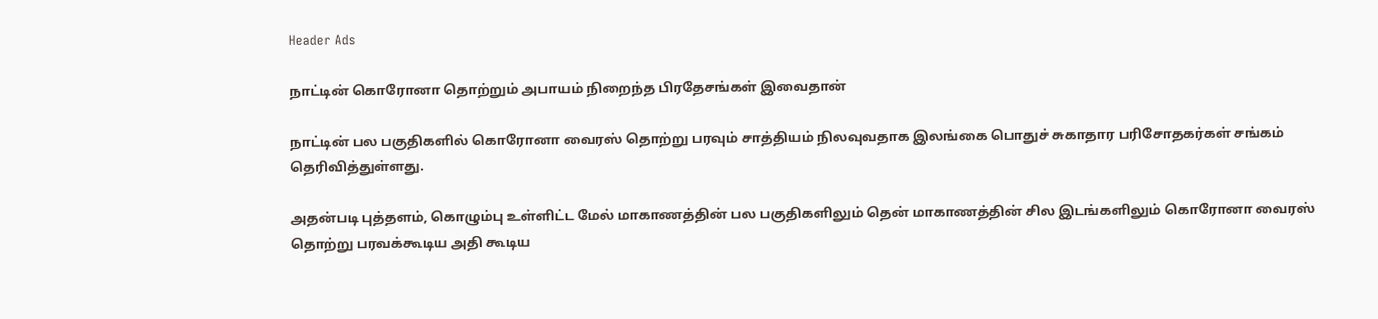Header Ads

நாட்டின் கொரோனா தொற்றும் அபாயம் நிறைந்த பிரதேசங்கள் இவைதான்

நாட்டின் பல பகுதிகளில் கொரோனா வைரஸ் தொற்று பரவும் சாத்தியம் நிலவுவதாக இலங்கை பொதுச் சுகாதார பரிசோதகர்கள் சங்கம் தெரிவித்துள்ளது.

அதன்படி புத்தளம், கொழும்பு உள்ளிட்ட மேல் மாகாணத்தின் பல பகுதிகளிலும் தென் மாகாணத்தின் சில இடங்களிலும் கொரோனா வைரஸ் தொற்று பரவக்கூடிய அதி கூடிய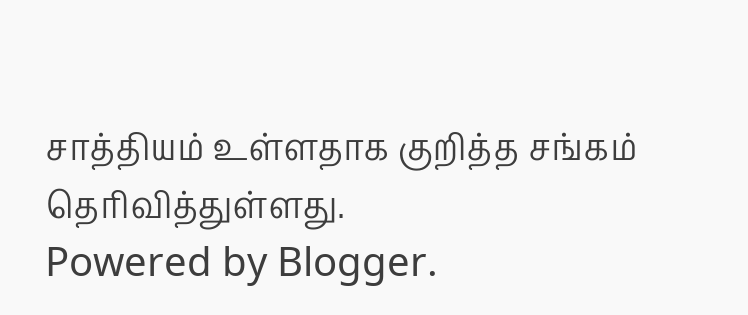சாத்தியம் உள்ளதாக குறித்த சங்கம் தெரிவித்துள்ளது.
Powered by Blogger.